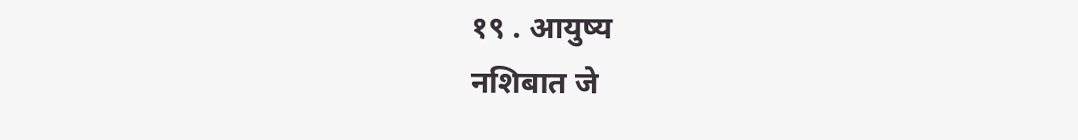१९ . आयुष्य
नशिबात जे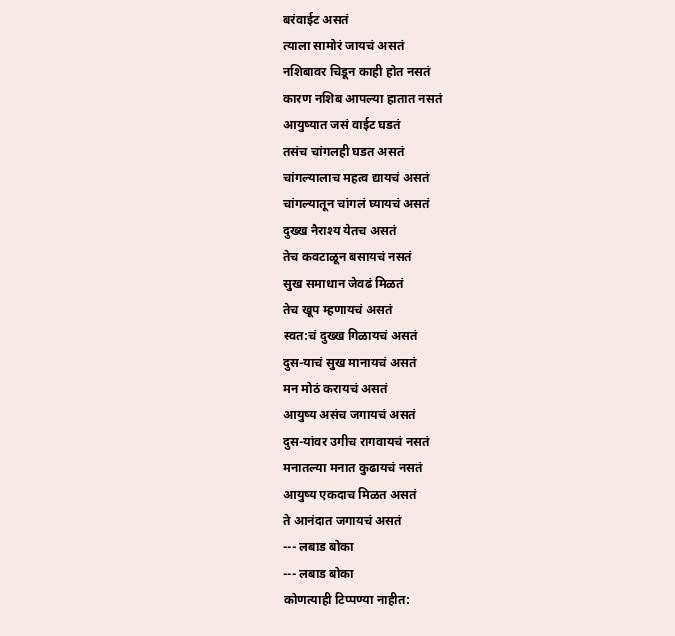बरंवाईट असतं
त्याला सामोरं जायचं असतं
नशिबावर चिडून काही होत नसतं
कारण नशिब आपल्या हातात नसतं
आयुष्यात जसं वाईट घडतं
तसंच चांगलही घडत असतं
चांगल्यालाच महत्व द्यायचं असतं
चांगल्यातून चांगलं घ्यायचं असतं
दुख्ख नैराश्य येतच असतं
तेच कवटाळून बसायचं नसतं
सुख समाधान जेवढं मिळतं
तेच खूप म्हणायचं असतं
स्वत:चं दुख्ख गिळायचं असतं
दुस-याचं सुख मानायचं असतं
मन मोठं करायचं असतं
आयुष्य असंच जगायचं असतं
दुस-यांवर उगीच रागवायचं नसतं
मनातल्या मनात कुढायचं नसतं
आयुष्य एकदाच मिळत असतं
ते आनंदात जगायचं असतं
--- लबाड बोका
--- लबाड बोका
कोणत्याही टिप्पण्या नाहीत: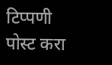टिप्पणी पोस्ट करा